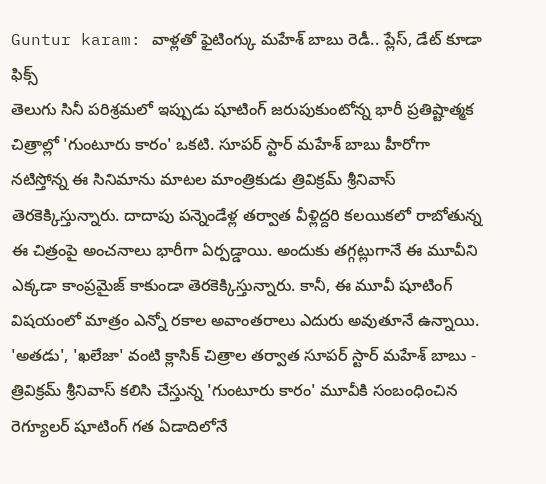Guntur karam: వాళ్లతో ఫైటింగ్కు మహేశ్ బాబు రెడీ.. ప్లేస్, డేట్ కూడా ఫిక్స్
తెలుగు సినీ పరిశ్రమలో ఇప్పుడు షూటింగ్ జరుపుకుంటోన్న భారీ ప్రతిష్టాత్మక చిత్రాల్లో 'గుంటూరు కారం' ఒకటి. సూపర్ స్టార్ మహేశ్ బాబు హీరోగా నటిస్తోన్న ఈ సినిమాను మాటల మాంత్రికుడు త్రివిక్రమ్ శ్రీనివాస్ తెరకెక్కిస్తున్నారు. దాదాపు పన్నెండేళ్ల తర్వాత వీళ్లిద్దరి కలయికలో రాబోతున్న ఈ చిత్రంపై అంచనాలు భారీగా ఏర్పడ్డాయి. అందుకు తగ్గట్లుగానే ఈ మూవీని ఎక్కడా కాంప్రమైజ్ కాకుండా తెరకెక్కిస్తున్నారు. కానీ, ఈ మూవీ షూటింగ్ విషయంలో మాత్రం ఎన్నో రకాల అవాంతరాలు ఎదురు అవుతూనే ఉన్నాయి.
'అతడు', 'ఖలేజా' వంటి క్లాసిక్ చిత్రాల తర్వాత సూపర్ స్టార్ మహేశ్ బాబు - త్రివిక్రమ్ శ్రీనివాస్ కలిసి చేస్తున్న 'గుంటూరు కారం' మూవీకి సంబంధించిన రెగ్యూలర్ షూటింగ్ గత ఏడాదిలోనే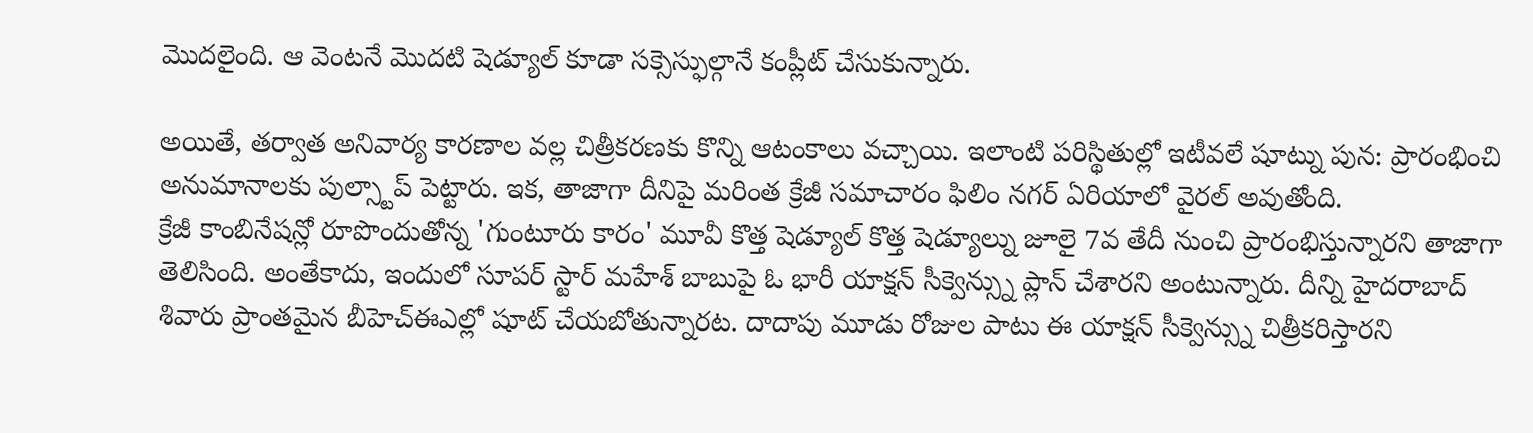మొదలైంది. ఆ వెంటనే మొదటి షెడ్యూల్ కూడా సక్సెస్ఫుల్గానే కంప్లీట్ చేసుకున్నారు.

అయితే, తర్వాత అనివార్య కారణాల వల్ల చిత్రీకరణకు కొన్ని ఆటంకాలు వచ్చాయి. ఇలాంటి పరిస్థితుల్లో ఇటీవలే షూట్ను పున: ప్రారంభించి అనుమానాలకు పుల్స్టాప్ పెట్టారు. ఇక, తాజాగా దీనిపై మరింత క్రేజీ సమాచారం ఫిలిం నగర్ ఏరియాలో వైరల్ అవుతోంది.
క్రేజీ కాంబినేషన్లో రూపొందుతోన్న 'గుంటూరు కారం' మూవీ కొత్త షెడ్యూల్ కొత్త షెడ్యూల్ను జూలై 7వ తేదీ నుంచి ప్రారంభిస్తున్నారని తాజాగా తెలిసింది. అంతేకాదు, ఇందులో సూపర్ స్టార్ మహేశ్ బాబుపై ఓ భారీ యాక్షన్ సీక్వెన్స్ను ప్లాన్ చేశారని అంటున్నారు. దీన్ని హైదరాబాద్ శివారు ప్రాంతమైన బీహెచ్ఈఎల్లో షూట్ చేయబోతున్నారట. దాదాపు మూడు రోజుల పాటు ఈ యాక్షన్ సీక్వెన్స్ను చిత్రీకరిస్తారని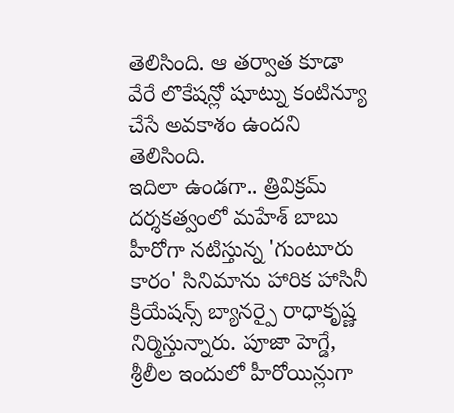తెలిసింది. ఆ తర్వాత కూడా వేరే లొకేషన్లో షూట్ను కంటిన్యూ చేసే అవకాశం ఉందని తెలిసింది.
ఇదిలా ఉండగా.. త్రివిక్రమ్ దర్శకత్వంలో మహేశ్ బాబు హీరోగా నటిస్తున్న 'గుంటూరు కారం' సినిమాను హారిక హాసినీ క్రియేషన్స్ బ్యానర్పై రాధాకృష్ణ నిర్మిస్తున్నారు. పూజా హెగ్డే, శ్రీలీల ఇందులో హీరోయిన్లుగా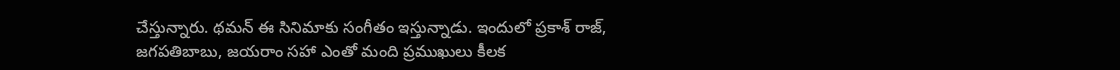చేస్తున్నారు. థమన్ ఈ సినిమాకు సంగీతం ఇస్తున్నాడు. ఇందులో ప్రకాశ్ రాజ్, జగపతిబాబు, జయరాం సహా ఎంతో మంది ప్రముఖులు కీలక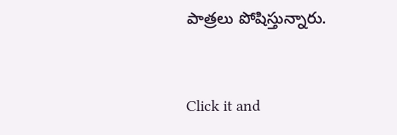పాత్రలు పోషిస్తున్నారు.


Click it and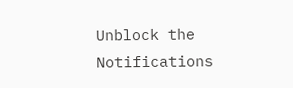Unblock the Notifications